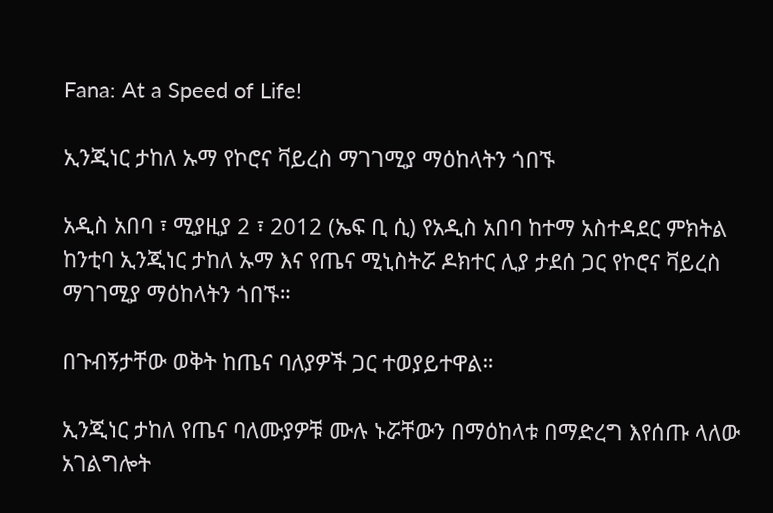Fana: At a Speed of Life!

ኢንጂነር ታከለ ኡማ የኮሮና ቫይረስ ማገገሚያ ማዕከላትን ጎበኙ

አዲስ አበባ ፣ ሚያዚያ 2 ፣ 2012 (ኤፍ ቢ ሲ) የአዲስ አበባ ከተማ አስተዳደር ምክትል ከንቲባ ኢንጂነር ታከለ ኡማ እና የጤና ሚኒስትሯ ዶክተር ሊያ ታደሰ ጋር የኮሮና ቫይረስ ማገገሚያ ማዕከላትን ጎበኙ።

በጉብኝታቸው ወቅት ከጤና ባለያዎች ጋር ተወያይተዋል።

ኢንጂነር ታከለ የጤና ባለሙያዎቹ ሙሉ ኑሯቸውን በማዕከላቱ በማድረግ እየሰጡ ላለው አገልግሎት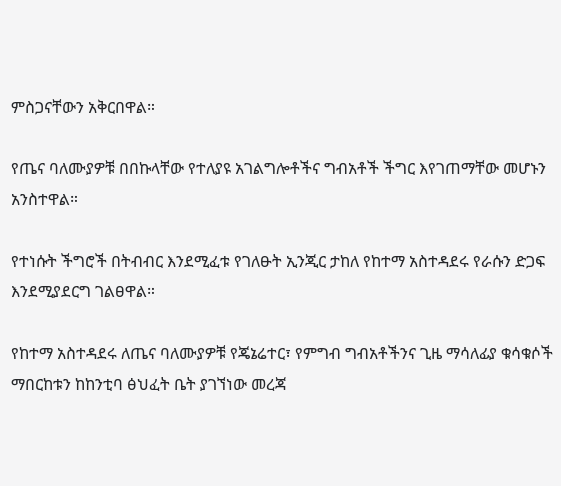ምስጋናቸውን አቅርበዋል።

የጤና ባለሙያዎቹ በበኩላቸው የተለያዩ አገልግሎቶችና ግብአቶች ችግር እየገጠማቸው መሆኑን አንስተዋል።

የተነሱት ችግሮች በትብብር እንደሚፈቱ የገለፁት ኢንጂር ታከለ የከተማ አስተዳደሩ የራሱን ድጋፍ እንደሚያደርግ ገልፀዋል።

የከተማ አስተዳደሩ ለጤና ባለሙያዎቹ የጄኔሬተር፣ የምግብ ግብአቶችንና ጊዜ ማሳለፊያ ቁሳቁሶች ማበርከቱን ከከንቲባ ፅህፈት ቤት ያገኘነው መረጃ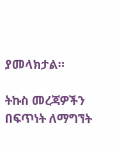ያመላክታል።

ትኩስ መረጃዎችን በፍጥነት ለማግኘት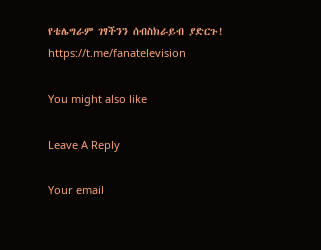የቴሌግራም ገፃችንን ሰብስክራይብ ያድርጉ!
https://t.me/fanatelevision

You might also like

Leave A Reply

Your email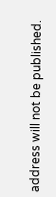address will not be published.